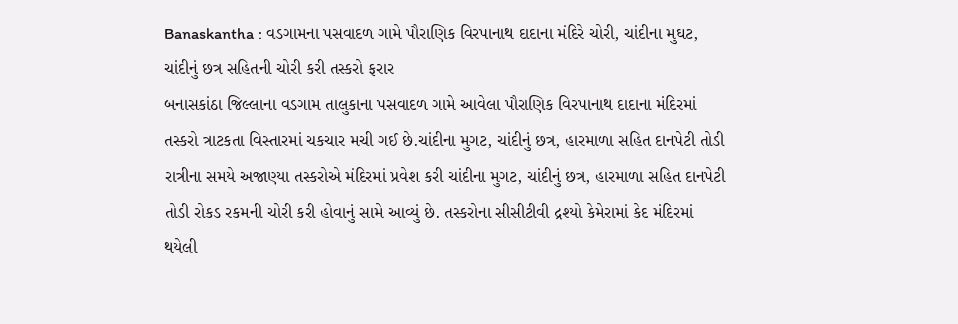Banaskantha : વડગામના પસવાદળ ગામે પૌરાણિક વિરપાનાથ દાદાના મંદિરે ચોરી, ચાંદીના મુઘટ, ચાંદીનું છત્ર સહિતની ચોરી કરી તસ્કરો ફરાર
બનાસકાંઠા જિલ્લાના વડગામ તાલુકાના પસવાદળ ગામે આવેલા પૌરાણિક વિરપાનાથ દાદાના મંદિરમાં તસ્કરો ત્રાટકતા વિસ્તારમાં ચકચાર મચી ગઈ છે.ચાંદીના મુગટ, ચાંદીનું છત્ર, હારમાળા સહિત દાનપેટી તોડી રાત્રીના સમયે અજાણ્યા તસ્કરોએ મંદિરમાં પ્રવેશ કરી ચાંદીના મુગટ, ચાંદીનું છત્ર, હારમાળા સહિત દાનપેટી તોડી રોકડ રકમની ચોરી કરી હોવાનું સામે આવ્યું છે. તસ્કરોના સીસીટીવી દ્રશ્યો કેમેરામાં કેદ મંદિરમાં થયેલી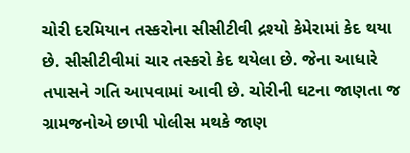ચોરી દરમિયાન તસ્કરોના સીસીટીવી દ્રશ્યો કેમેરામાં કેદ થયા છે. સીસીટીવીમાં ચાર તસ્કરો કેદ થયેલા છે. જેના આધારે તપાસને ગતિ આપવામાં આવી છે. ચોરીની ઘટના જાણતા જ ગ્રામજનોએ છાપી પોલીસ મથકે જાણ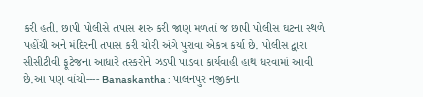કરી હતી. છાપી પોલીસે તપાસ શરુ કરી જાણ મળતાં જ છાપી પોલીસ ઘટના સ્થળે પહોંચી અને મંદિરની તપાસ કરી ચોરી અંગે પુરાવા એકત્ર કર્યા છે. પોલીસ દ્વારા સીસીટીવી ફૂટેજના આધારે તસ્કરોને ઝડપી પાડવા કાર્યવાહી હાથ ધરવામાં આવી છે.આ પણ વાંચો---- Banaskantha : પાલનપુર નજીકના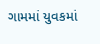ગામમાં યુવકમાં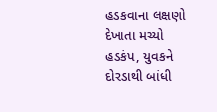હડકવાના લક્ષણો દેખાતા મચ્યો હડકંપ, યુવકને દોરડાથી બાંધી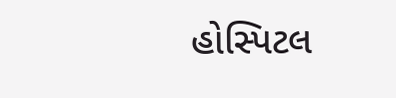હોસ્પિટલ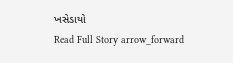ખસેડાયો
Read Full Story arrow_forward